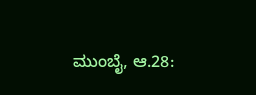ಮುಂಬೈ, ಆ.28: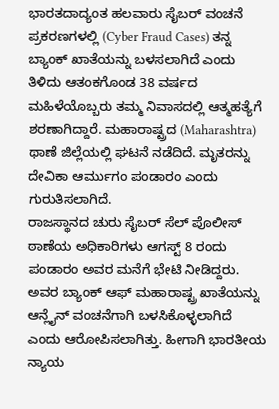ಭಾರತದಾದ್ಯಂತ ಹಲವಾರು ಸೈಬರ್ ವಂಚನೆ ಪ್ರಕರಣಗಳಲ್ಲಿ (Cyber Fraud Cases) ತನ್ನ ಬ್ಯಾಂಕ್ ಖಾತೆಯನ್ನು ಬಳಸಲಾಗಿದೆ ಎಂದು ತಿಳಿದು ಆತಂಕಗೊಂಡ 38 ವರ್ಷದ ಮಹಿಳೆಯೊಬ್ಬರು ತಮ್ಮ ನಿವಾಸದಲ್ಲಿ ಆತ್ಮಹತ್ಯೆಗೆ ಶರಣಾಗಿದ್ದಾರೆ. ಮಹಾರಾಷ್ಟ್ರದ (Maharashtra) ಥಾಣೆ ಜಿಲ್ಲೆಯಲ್ಲಿ ಘಟನೆ ನಡೆದಿದೆ. ಮೃತರನ್ನು ದೇವಿಕಾ ಆರ್ಮುಗಂ ಪಂಡಾರಂ ಎಂದು ಗುರುತಿಸಲಾಗಿದೆ.
ರಾಜಸ್ಥಾನದ ಚುರು ಸೈಬರ್ ಸೆಲ್ ಪೊಲೀಸ್ ಠಾಣೆಯ ಅಧಿಕಾರಿಗಳು ಆಗಸ್ಟ್ 8 ರಂದು ಪಂಡಾರಂ ಅವರ ಮನೆಗೆ ಭೇಟಿ ನೀಡಿದ್ದರು. ಅವರ ಬ್ಯಾಂಕ್ ಆಫ್ ಮಹಾರಾಷ್ಟ್ರ ಖಾತೆಯನ್ನು ಆನ್ಲೈನ್ ವಂಚನೆಗಾಗಿ ಬಳಸಿಕೊಳ್ಳಲಾಗಿದೆ ಎಂದು ಆರೋಪಿಸಲಾಗಿತ್ತು. ಹೀಗಾಗಿ ಭಾರತೀಯ ನ್ಯಾಯ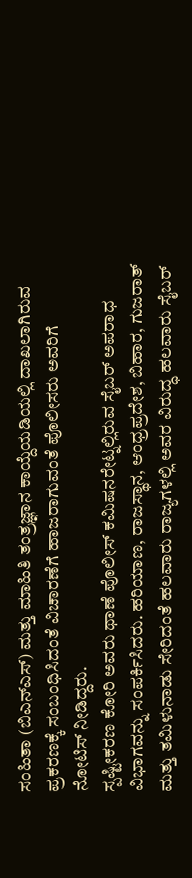ಸಂಹಿತಾ (ಬಿಎನ್ಎಸ್) ಮತ್ತು ಮಾಹಿತಿ ತಂತ್ರಜ್ಞಾನ ಕಾಯ್ದೆಯಡಿಯಲ್ಲಿ ದಾಖಲಾಗಿರುವ ಪ್ರಕರಣಕ್ಕೆ ಸಂಬಂಧಿಸಿದಂತೆ ವಿಚಾರಣೆಗೆ ಹಾಜರಾಗುವಂತೆ ಪೊಲೀಸರು ಅವರಿಗೆ ನೋಟಿಸ್ ನೀಡಿದ್ದರು.
ಸ್ಪಷ್ಟೀಕರಣ ಕೋರಿ ಅವರು ಥಾಣೆ ಪೊಲೀಸ್ ಕಮಿಷನರೇಟ್ನಲ್ಲಿರುವ ಸೈಬರ್ ಅಪರಾಧ ವಿಭಾಗವನ್ನು ಸಂಪರ್ಕಿಸಿದರು. ಹರಿಯಾಣ, ರಾಜಸ್ಥಾನ, ಆಂಧ್ರಪ್ರದೇಶ, ಬಿಹಾರ, ಗುಜರಾತ್ ಮತ್ತು ತಮಿಳುನಾಡು ಸೇರಿದಂತೆ ಹಲವಾರು ರಾಜ್ಯಗಳಲ್ಲಿ ಅವರ ವಿರುದ್ಧ ಹಲವಾರು ಸೈಬರ್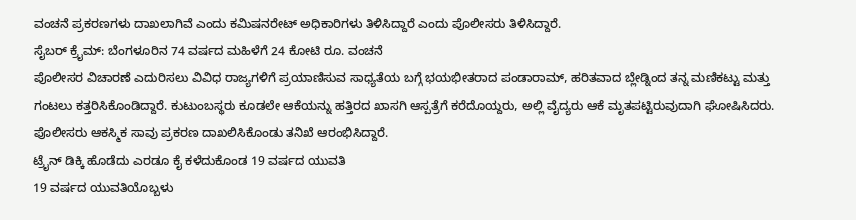ವಂಚನೆ ಪ್ರಕರಣಗಳು ದಾಖಲಾಗಿವೆ ಎಂದು ಕಮಿಷನರೇಟ್ ಅಧಿಕಾರಿಗಳು ತಿಳಿಸಿದ್ದಾರೆ ಎಂದು ಪೊಲೀಸರು ತಿಳಿಸಿದ್ದಾರೆ.
ಸೈಬರ್ ಕ್ರೈಮ್: ಬೆಂಗಳೂರಿನ 74 ವರ್ಷದ ಮಹಿಳೆಗೆ 24 ಕೋಟಿ ರೂ. ವಂಚನೆ
ಪೊಲೀಸರ ವಿಚಾರಣೆ ಎದುರಿಸಲು ವಿವಿಧ ರಾಜ್ಯಗಳಿಗೆ ಪ್ರಯಾಣಿಸುವ ಸಾಧ್ಯತೆಯ ಬಗ್ಗೆ ಭಯಭೀತರಾದ ಪಂಡಾರಾಮ್, ಹರಿತವಾದ ಬ್ಲೇಡ್ನಿಂದ ತನ್ನ ಮಣಿಕಟ್ಟು ಮತ್ತು ಗಂಟಲು ಕತ್ತರಿಸಿಕೊಂಡಿದ್ದಾರೆ. ಕುಟುಂಬಸ್ಥರು ಕೂಡಲೇ ಆಕೆಯನ್ನು ಹತ್ತಿರದ ಖಾಸಗಿ ಆಸ್ಪತ್ರೆಗೆ ಕರೆದೊಯ್ದರು, ಅಲ್ಲಿ ವೈದ್ಯರು ಆಕೆ ಮೃತಪಟ್ಟಿರುವುದಾಗಿ ಘೋಷಿಸಿದರು. ಪೊಲೀಸರು ಆಕಸ್ಮಿಕ ಸಾವು ಪ್ರಕರಣ ದಾಖಲಿಸಿಕೊಂಡು ತನಿಖೆ ಆರಂಭಿಸಿದ್ದಾರೆ.
ಟ್ರೈನ್ ಡಿಕ್ಕಿ ಹೊಡೆದು ಎರಡೂ ಕೈ ಕಳೆದುಕೊಂಡ 19 ವರ್ಷದ ಯುವತಿ
19 ವರ್ಷದ ಯುವತಿಯೊಬ್ಬಳು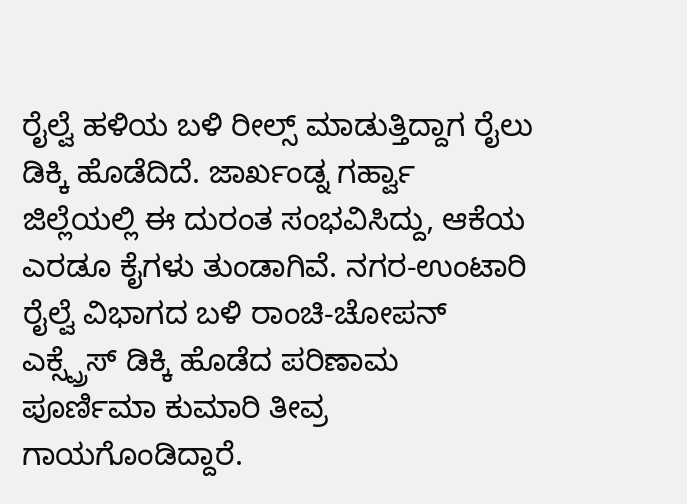ರೈಲ್ವೆ ಹಳಿಯ ಬಳಿ ರೀಲ್ಸ್ ಮಾಡುತ್ತಿದ್ದಾಗ ರೈಲು ಡಿಕ್ಕಿ ಹೊಡೆದಿದೆ. ಜಾರ್ಖಂಡ್ನ ಗರ್ಹ್ವಾ ಜಿಲ್ಲೆಯಲ್ಲಿ ಈ ದುರಂತ ಸಂಭವಿಸಿದ್ದು, ಆಕೆಯ ಎರಡೂ ಕೈಗಳು ತುಂಡಾಗಿವೆ. ನಗರ-ಉಂಟಾರಿ ರೈಲ್ವೆ ವಿಭಾಗದ ಬಳಿ ರಾಂಚಿ-ಚೋಪನ್ ಎಕ್ಸ್ಪ್ರೆಸ್ ಡಿಕ್ಕಿ ಹೊಡೆದ ಪರಿಣಾಮ ಪೂರ್ಣಿಮಾ ಕುಮಾರಿ ತೀವ್ರ ಗಾಯಗೊಂಡಿದ್ದಾರೆ.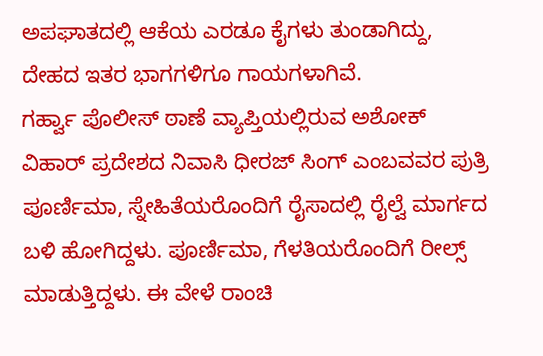ಅಪಘಾತದಲ್ಲಿ ಆಕೆಯ ಎರಡೂ ಕೈಗಳು ತುಂಡಾಗಿದ್ದು, ದೇಹದ ಇತರ ಭಾಗಗಳಿಗೂ ಗಾಯಗಳಾಗಿವೆ.
ಗರ್ಹ್ವಾ ಪೊಲೀಸ್ ಠಾಣೆ ವ್ಯಾಪ್ತಿಯಲ್ಲಿರುವ ಅಶೋಕ್ ವಿಹಾರ್ ಪ್ರದೇಶದ ನಿವಾಸಿ ಧೀರಜ್ ಸಿಂಗ್ ಎಂಬವವರ ಪುತ್ರಿ ಪೂರ್ಣಿಮಾ, ಸ್ನೇಹಿತೆಯರೊಂದಿಗೆ ರೈಸಾದಲ್ಲಿ ರೈಲ್ವೆ ಮಾರ್ಗದ ಬಳಿ ಹೋಗಿದ್ದಳು. ಪೂರ್ಣಿಮಾ, ಗೆಳತಿಯರೊಂದಿಗೆ ರೀಲ್ಸ್ ಮಾಡುತ್ತಿದ್ದಳು. ಈ ವೇಳೆ ರಾಂಚಿ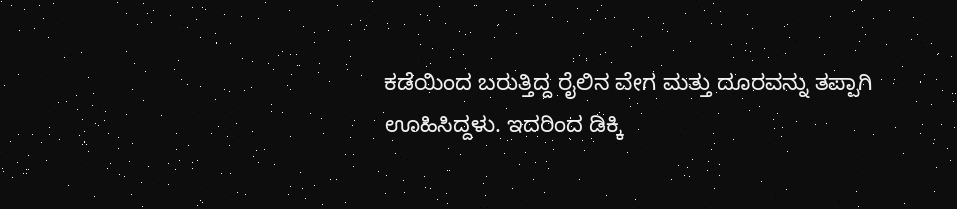ಕಡೆಯಿಂದ ಬರುತ್ತಿದ್ದ ರೈಲಿನ ವೇಗ ಮತ್ತು ದೂರವನ್ನು ತಪ್ಪಾಗಿ ಊಹಿಸಿದ್ದಳು. ಇದರಿಂದ ಡಿಕ್ಕಿ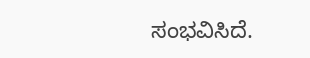ಸಂಭವಿಸಿದೆ.